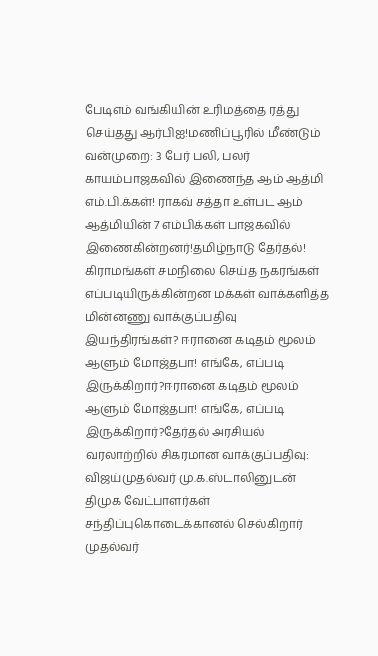பேடிஎம் வங்கியின் உரிமத்தை ரத்து செய்தது ஆர்பிஐ!மணிப்பூரில் மீண்டும் வன்முறை: 3 பேர் பலி, பலர் காயம்பாஜகவில் இணைந்த ஆம் ஆத்மி எம்.பி.க்கள்! ராகவ் சத்தா உள்பட ஆம் ஆத்மியின் 7 எம்பிக்கள் பாஜகவில் இணைகின்றனர்!தமிழ்நாடு தேர்தல்! கிராமங்கள் சமநிலை செய்த நகரங்கள் எப்படியிருக்கின்றன மக்கள் வாக்களித்த மின்னணு வாக்குப்பதிவு இயந்திரங்கள்? ஈரானை கடிதம் மூலம் ஆளும் மோஜ்தபா! எங்கே, எப்படி இருக்கிறார்?ஈரானை கடிதம் மூலம் ஆளும் மோஜ்தபா! எங்கே, எப்படி இருக்கிறார்?தேர்தல் அரசியல் வரலாற்றில் சிகரமான வாக்குப்பதிவு: விஜய்முதல்வர் மு.க.ஸ்டாலினுடன் திமுக வேட்பாளர்கள் சந்திப்புகொடைக்கானல் செல்கிறார் முதல்வர்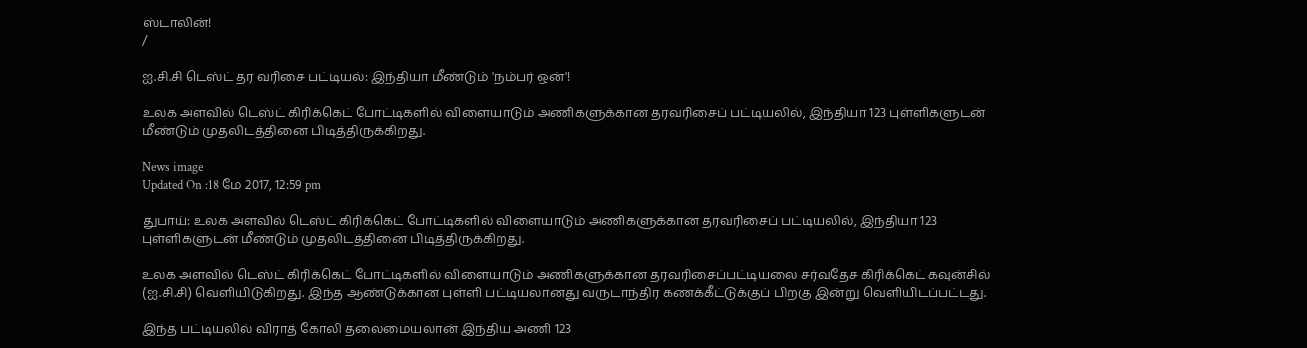ஸ்டாலின்!
/

ஐ.சி.சி டெஸ்ட் தர வரிசை பட்டியல்: இந்தியா மீண்டும் 'நம்பர் ஒன்'!

உலக அளவில் டெஸ்ட் கிரிக்கெட் போட்டிகளில் விளையாடும் அணிகளுக்கான தரவரிசைப் பட்டியலில், இந்தியா 123 புள்ளிகளுடன் மீண்டும் முதலிடத்தினை பிடித்திருக்கிறது.

News image
Updated On :18 மே 2017, 12:59 pm

துபாய்: உலக அளவில் டெஸ்ட் கிரிக்கெட் போட்டிகளில் விளையாடும் அணிகளுக்கான தரவரிசைப் பட்டியலில், இந்தியா 123 புள்ளிகளுடன் மீண்டும் முதலிடத்தினை பிடித்திருக்கிறது.

உலக அளவில் டெஸ்ட் கிரிக்கெட் போட்டிகளில் விளையாடும் அணிகளுக்கான தரவரிசைப்பட்டியலை சர்வதேச கிரிக்கெட் கவுன்சில் (ஐ.சி.சி) வெளியிடுகிறது. இந்த ஆண்டுக்கான புள்ளி பட்டியலானது வருடாந்திர கணக்கீட்டுக்குப் பிறகு இன்று வெளியிடப்பட்டது.

இந்த பட்டியலில் விராத் கோலி தலைமையலான் இந்திய அணி 123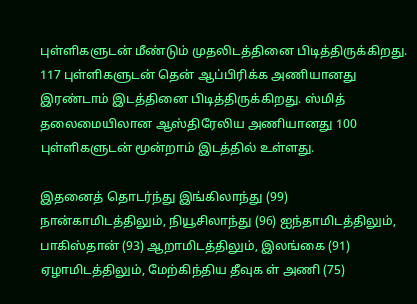புள்ளிகளுடன் மீண்டும் முதலிடத்தினை பிடித்திருக்கிறது. 117 புள்ளிகளுடன் தென் ஆப்பிரிக்க அணியானது இரண்டாம் இடத்தினை பிடித்திருக்கிறது. ஸ்மித் தலைமையிலான ஆஸ்திரேலிய அணியானது 100 புள்ளிகளுடன் மூன்றாம் இடத்தில் உள்ளது.

இதனைத் தொடர்ந்து இங்கிலாந்து (99) நான்காமிடத்திலும், நியூசிலாந்து (96) ஐந்தாமிடத்திலும், பாகிஸ்தான் (93) ஆறாமிடத்திலும், இலங்கை (91) ஏழாமிடத்திலும், மேற்கிந்திய தீவுக ள் அணி (75)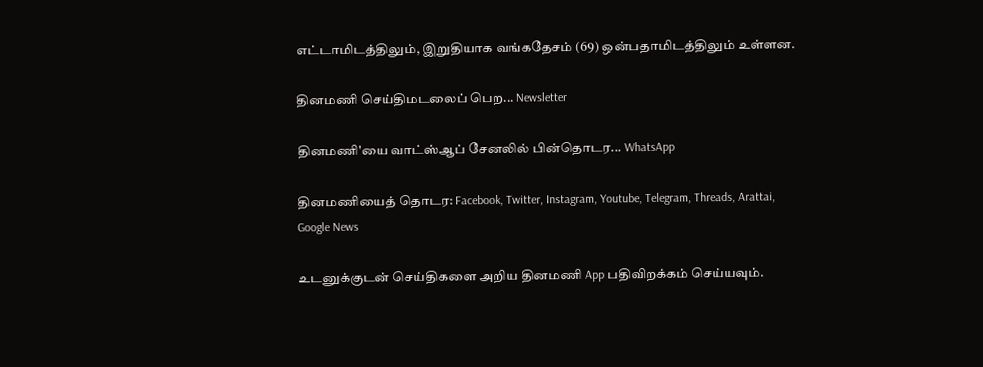எட்டாமிடத்திலும், இறுதியாக வங்கதேசம் (69) ஒன்பதாமிடத்திலும் உள்ளன.

தினமணி செய்திமடலைப் பெற... Newsletter

தினமணி'யை வாட்ஸ்ஆப் சேனலில் பின்தொடர... WhatsApp

தினமணியைத் தொடர: Facebook, Twitter, Instagram, Youtube, Telegram, Threads, Arattai, Google News

உடனுக்குடன் செய்திகளை அறிய தினமணி App பதிவிறக்கம் செய்யவும்.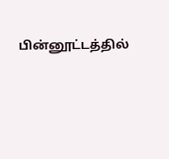பின்னூட்டத்தில்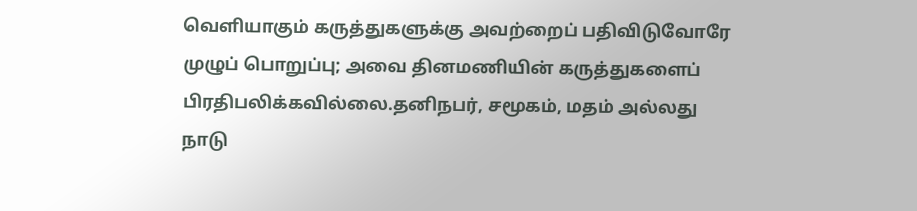வெளியாகும் கருத்துகளுக்கு அவற்றைப் பதிவிடுவோரே முழுப் பொறுப்பு; அவை தினமணியின் கருத்துகளைப் பிரதிபலிக்கவில்லை.தனிநபர், சமூகம், மதம் அல்லது நாடு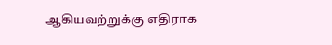ஆகியவற்றுக்கு எதிராக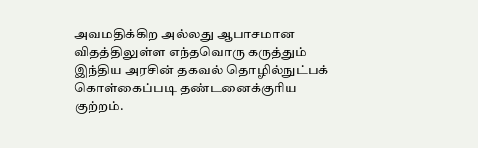அவமதிக்கிற அல்லது ஆபாசமான விதத்திலுள்ள எந்தவொரு கருத்தும் இந்திய அரசின் தகவல் தொழில்நுட்பக் கொள்கைப்படி தண்டனைக்குரிய குற்றம்.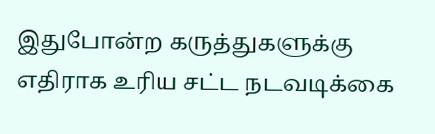இதுபோன்ற கருத்துகளுக்கு எதிராக உரிய சட்ட நடவடிக்கை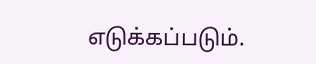எடுக்கப்படும்.